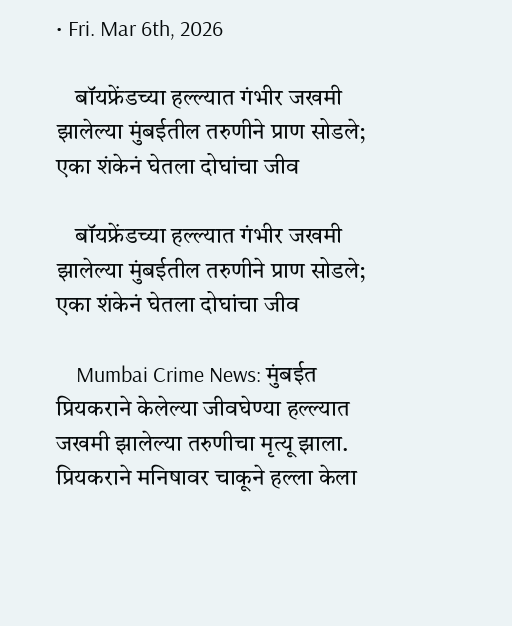• Fri. Mar 6th, 2026

    बॉयफ्रेंडच्या हल्ल्यात गंभीर जखमी झालेल्या मुंबईतील तरुणीने प्राण सोडले; एका शंकेनं घेतला दोघांचा जीव

    बॉयफ्रेंडच्या हल्ल्यात गंभीर जखमी झालेल्या मुंबईतील तरुणीने प्राण सोडले; एका शंकेनं घेतला दोघांचा जीव

    Mumbai Crime News: मुंबईत प्रियकराने केलेल्या जीवघेण्या हल्ल्यात जखमी झालेल्या तरुणीचा मृत्यू झाला. प्रियकराने मनिषावर चाकूने हल्ला केला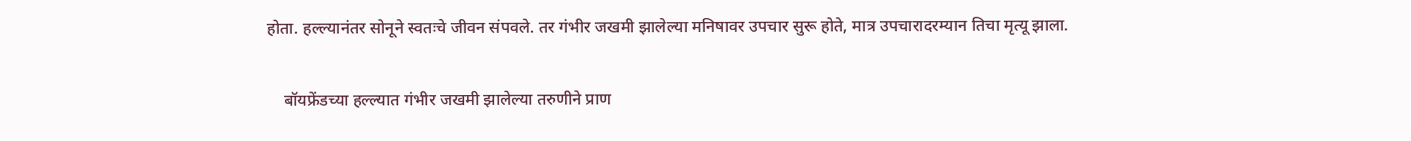होता. हल्ल्यानंतर सोनूने स्वतःचे जीवन संपवले. तर गंभीर जखमी झालेल्या मनिषावर उपचार सुरू होते, मात्र उपचारादरम्यान तिचा मृत्यू झाला.

    बॉयफ्रेंडच्या हल्ल्यात गंभीर जखमी झालेल्या तरुणीने प्राण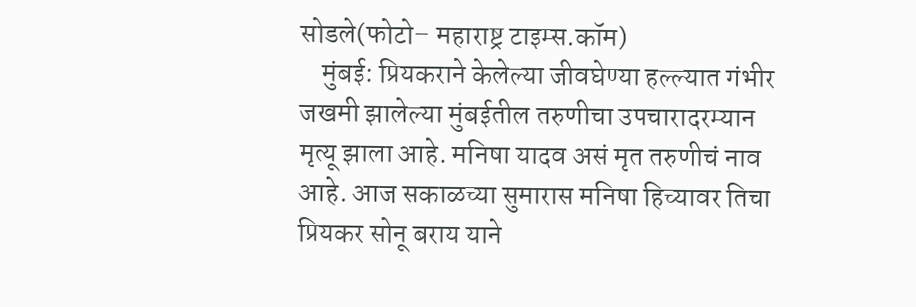सोडले(फोटो– महाराष्ट्र टाइम्स.कॉम)
    मुंबई: प्रियकराने केलेल्या जीवघेण्या हल्ल्यात गंभीर जखमी झालेल्या मुंबईतील तरुणीचा उपचारादरम्यान मृत्यू झाला आहे. मनिषा यादव असं मृत तरुणीचं नाव आहे. आज सकाळच्या सुमारास मनिषा हिच्यावर तिचा प्रियकर सोनू बराय याने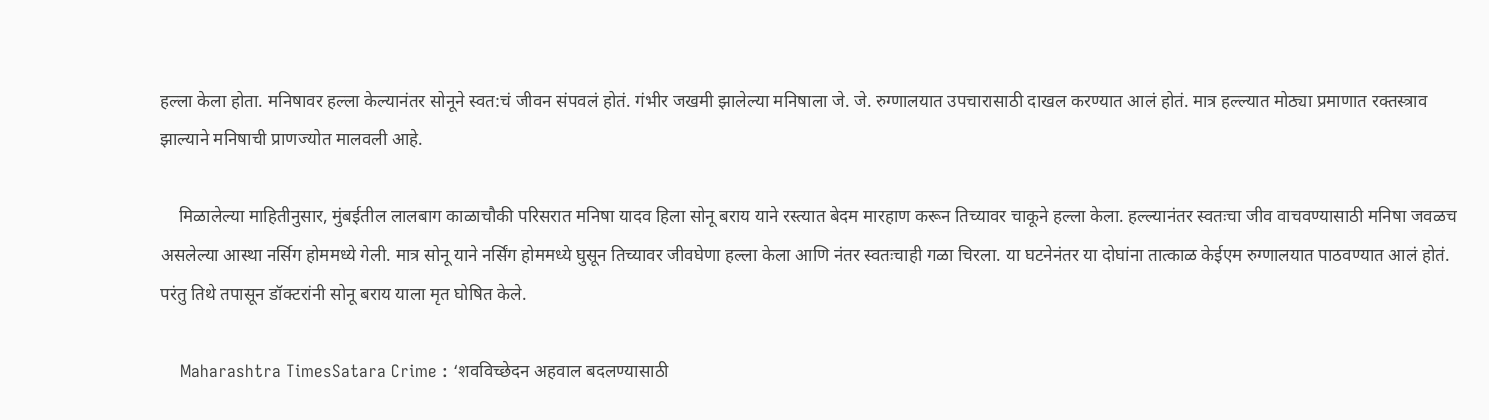हल्ला केला होता. मनिषावर हल्ला केल्यानंतर सोनूने स्वत:चं जीवन संपवलं होतं. गंभीर जखमी झालेल्या मनिषाला जे. जे. रुग्णालयात उपचारासाठी दाखल करण्यात आलं होतं. मात्र हल्ल्यात मोठ्या प्रमाणात रक्तस्त्राव झाल्याने मनिषाची प्राणज्योत मालवली आहे.

    मिळालेल्या माहितीनुसार, मुंबईतील लालबाग काळाचौकी परिसरात मनिषा यादव हिला सोनू बराय याने रस्त्यात बेदम मारहाण करून तिच्यावर चाकूने हल्ला केला. हल्ल्यानंतर स्वतःचा जीव वाचवण्यासाठी मनिषा जवळच असलेल्या आस्था नर्सिग होममध्ये गेली. मात्र सोनू याने नर्सिंग होममध्ये घुसून तिच्यावर जीवघेणा हल्ला केला आणि नंतर स्वतःचाही गळा चिरला. या घटनेनंतर या दोघांना तात्काळ केईएम रुग्णालयात पाठवण्यात आलं होतं. परंतु तिथे तपासून डॉक्टरांनी सोनू बराय याला मृत घोषित केले.

    Maharashtra TimesSatara Crime : ‘शवविच्छेदन अहवाल बदलण्यासाठी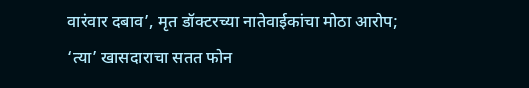वारंवार दबाव’, मृत डॉक्टरच्या नातेवाईकांचा मोठा आरोप; ‘त्या’ खासदाराचा सतत फोन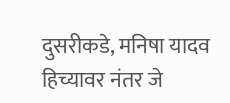दुसरीकडे, मनिषा यादव हिच्यावर नंतर जे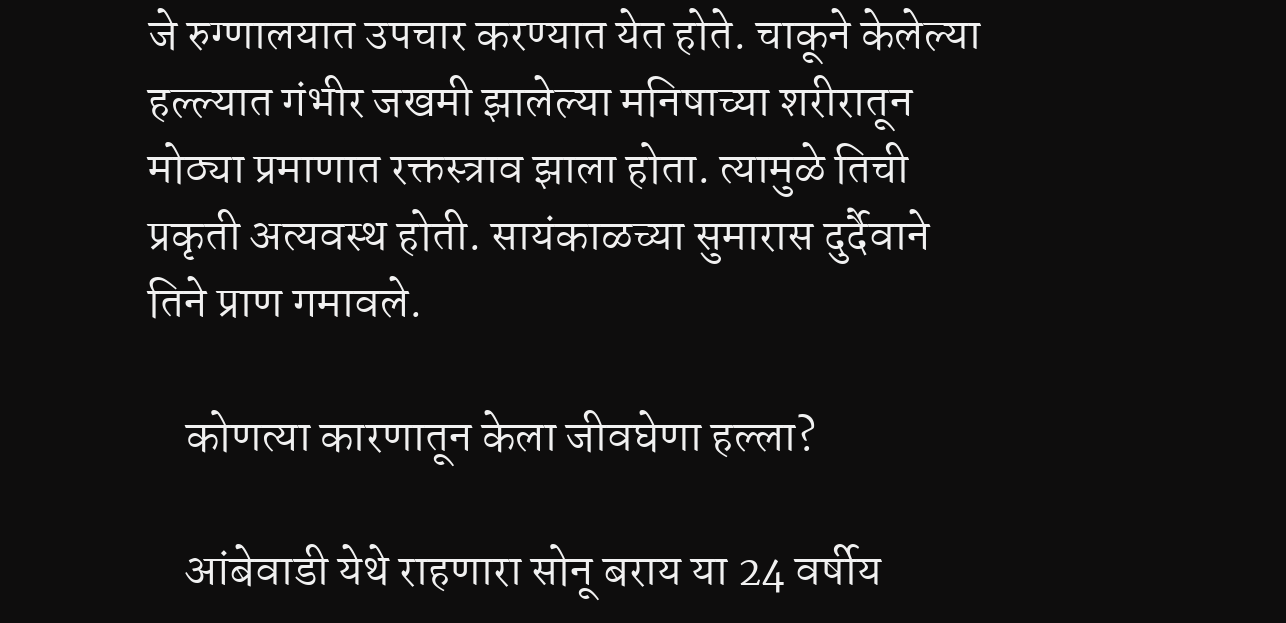जे रुग्णालयात उपचार करण्यात येत होते. चाकूने केलेल्या हल्ल्यात गंभीर जखमी झालेल्या मनिषाच्या शरीरातून मोठ्या प्रमाणात रक्तस्त्राव झाला होता. त्यामुळे तिची प्रकृती अत्यवस्थ होती. सायंकाळच्या सुमारास दुर्दैवाने तिने प्राण गमावले.

    कोणत्या कारणातून केला जीवघेणा हल्ला?

    आंबेवाडी येथे राहणारा सोनू बराय या 24 वर्षीय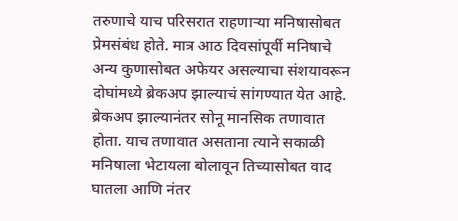तरुणाचे याच परिसरात राहणाऱ्या मनिषासोबत प्रेमसंबंध होते. मात्र आठ दिवसांपूर्वी मनिषाचे अन्य कुणासोबत अफेयर असल्याचा संशयावरून दोघांमध्ये ब्रेकअप झाल्याचं सांगण्यात येत आहे. ब्रेकअप झाल्यानंतर सोनू मानसिक तणावात होता. याच तणावात असताना त्याने सकाळी मनिषाला भेटायला बोलावून तिच्यासोबत वाद घातला आणि नंतर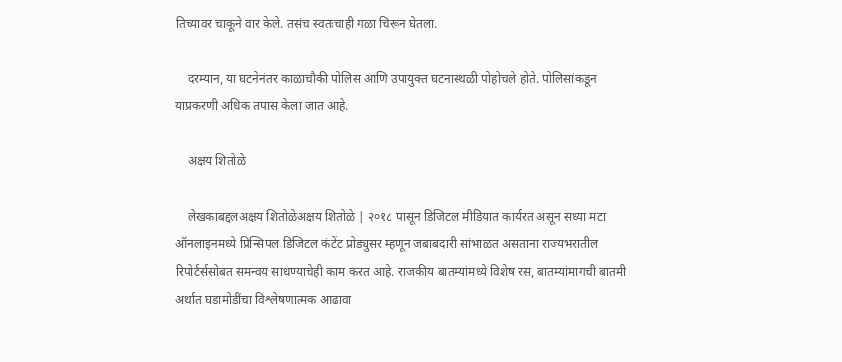तिच्यावर चाकूने वार केले. तसंच स्वतःचाही गळा चिरून घेतला.

    दरम्यान, या घटनेनंतर काळाचौकी पोलिस आणि उपायुक्त घटनास्थळी पोहोचले होते. पोलिसांकडून याप्रकरणी अधिक तपास केला जात आहे.

    अक्षय शितोळे

    लेखकाबद्दलअक्षय शितोळेअक्षय शितोळे | २०१८ पासून डिजिटल मीडियात कार्यरत असून सध्या मटा ऑनलाइनमध्ये प्रिन्सिपल डिजिटल कंटेंट प्रोड्युसर म्हणून जबाबदारी सांभाळत असताना राज्यभरातील रिपोर्टर्ससोबत समन्वय साधण्याचेही काम करत आहे. राजकीय बातम्यांमध्ये विशेष रस, बातम्यांमागची बातमी अर्थात घडामोडींचा विश्लेषणात्मक आढावा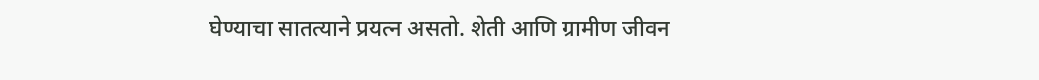घेण्याचा सातत्याने प्रयत्न असतो. शेती आणि ग्रामीण जीवन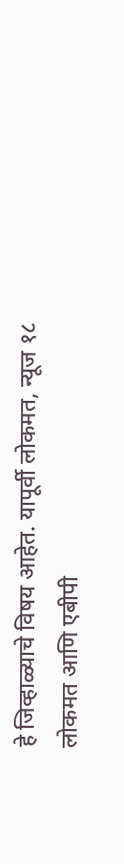हे जिव्हाळ्याचे विषय आहेत. यापूर्वी लोकमत, न्यूज १८ लोकमत आणि एबीपी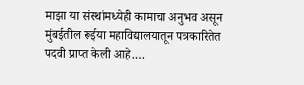माझा या संस्थांमध्येही कामाचा अनुभव असून मुंबईतील रूईया महाविद्यालयातून पत्रकारितेत पदवी प्राप्त केली आहे.…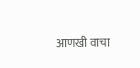आणखी वाचा